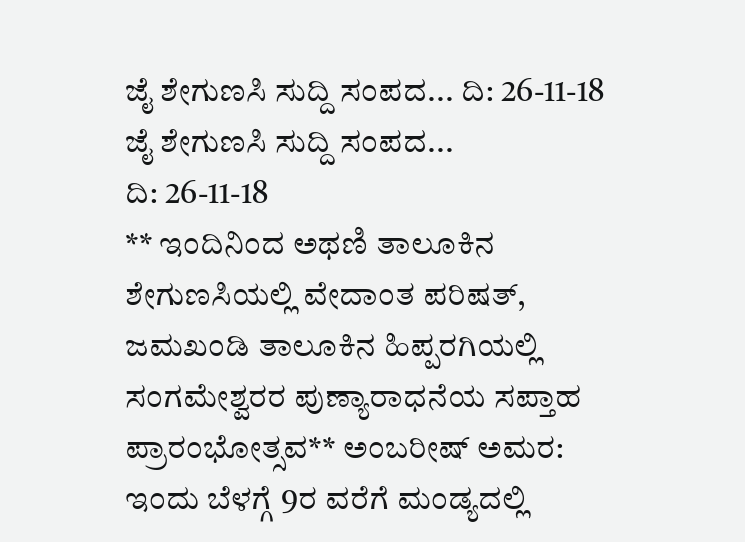ಜೈ ಶೇಗುಣಸಿ ಸುದ್ದಿ ಸಂಪದ... ದಿ: 26-11-18
ಜೈ ಶೇಗುಣಸಿ ಸುದ್ದಿ ಸಂಪದ...
ದಿ: 26-11-18
** ಇಂದಿನಿಂದ ಅಥಣಿ ತಾಲೂಕಿನ ಶೇಗುಣಸಿಯಲ್ಲಿ ವೇದಾಂತ ಪರಿಷತ್, ಜಮಖಂಡಿ ತಾಲೂಕಿನ ಹಿಪ್ಪರಗಿಯಲ್ಲಿ ಸಂಗಮೇಶ್ವರರ ಪುಣ್ಯಾರಾಧನೆಯ ಸಪ್ತಾಹ ಪ್ರಾರಂಭೋತ್ಸವ** ಅಂಬರೀಷ್ ಅಮರ: ಇಂದು ಬೆಳಗ್ಗೆ 9ರ ವರೆಗೆ ಮಂಡ್ಯದಲ್ಲಿ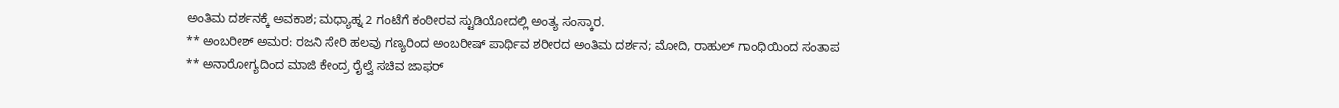ಅಂತಿಮ ದರ್ಶನಕ್ಕೆ ಅವಕಾಶ; ಮಧ್ಯಾಹ್ನ 2 ಗಂಟೆಗೆ ಕಂಠೀರವ ಸ್ಟುಡಿಯೋದಲ್ಲಿ ಅಂತ್ಯ ಸಂಸ್ಕಾರ.
** ಅಂಬರೀಶ್ ಅಮರ: ರಜನಿ ಸೇರಿ ಹಲವು ಗಣ್ಯರಿಂದ ಅಂಬರೀಷ್ ಪಾರ್ಥಿವ ಶರೀರದ ಅಂತಿಮ ದರ್ಶನ; ಮೋದಿ, ರಾಹುಲ್ ಗಾಂಧಿಯಿಂದ ಸಂತಾಪ
** ಅನಾರೋಗ್ಯದಿಂದ ಮಾಜಿ ಕೇಂದ್ರ ರೈಲ್ವೆ ಸಚಿವ ಜಾಫರ್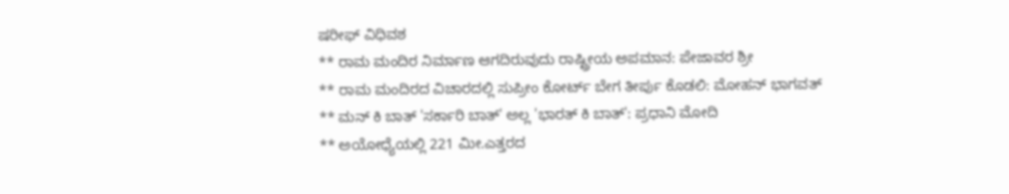ಷರೀಫ್ ವಿಧಿವಶ
** ರಾಮ ಮಂದಿರ ನಿರ್ಮಾಣ ಆಗದಿರುವುದು ರಾಷ್ಟ್ರೀಯ ಅಪಮಾನ: ಪೇಜಾವರ ಶ್ರೀ
** ರಾಮ ಮಂದಿರದ ವಿಚಾರದಲ್ಲಿ ಸುಪ್ರೀಂ ಕೋರ್ಟ್ ಬೇಗ ತೀರ್ಪು ಕೊಡಲಿ: ಮೋಹನ್ ಭಾಗವತ್
** ಮನ್ ಕಿ ಬಾತ್ 'ಸರ್ಕಾರಿ ಬಾತ್' ಅಲ್ಲ 'ಭಾರತ್ ಕಿ ಬಾತ್': ಪ್ರಧಾನಿ ಮೋದಿ
** ಅಯೋಧ್ಯೆಯಲ್ಲಿ 221 ಮೀ.ಎತ್ತರದ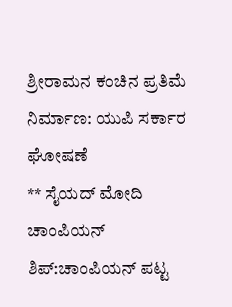ಶ್ರೀರಾಮನ ಕಂಚಿನ ಪ್ರತಿಮೆ ನಿರ್ಮಾಣ: ಯುಪಿ ಸರ್ಕಾರ ಘೋಷಣೆ
** ಸೈಯದ್ ಮೋದಿ ಚಾಂಪಿಯನ್ ಶಿಪ್:ಚಾಂಪಿಯನ್ ಪಟ್ಟ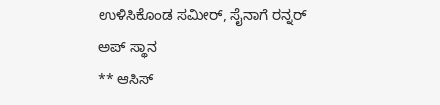ಉಳಿಸಿಕೊಂಡ ಸಮೀರ್, ಸೈನಾಗೆ ರನ್ನರ್ ಅಪ್ ಸ್ಥಾನ
** ಆಸಿಸ್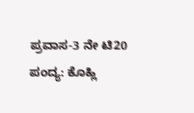ಪ್ರವಾಸ-3 ನೇ ಟಿ20 ಪಂದ್ಯ: ಕೊಹ್ಲಿ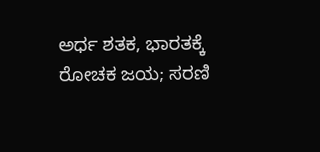ಅರ್ಧ ಶತಕ, ಭಾರತಕ್ಕೆ ರೋಚಕ ಜಯ; ಸರಣಿ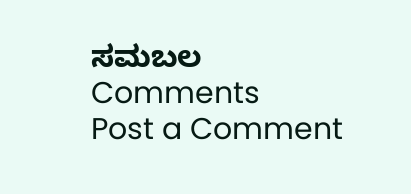ಸಮಬಲ
Comments
Post a Comment